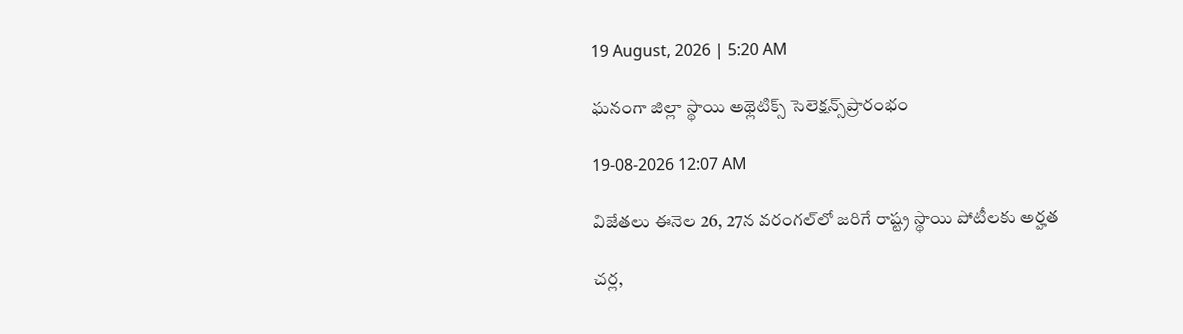19 August, 2026 | 5:20 AM

ఘనంగా జిల్లా స్థాయి అథ్లెటిక్స్ సెలెక్షన్స్‌ప్రారంభం

19-08-2026 12:07 AM

విజేతలు ఈనెల 26, 27న వరంగల్‌లో జరిగే రాష్ట్ర స్థాయి పోటీలకు అర్హత

చర్ల,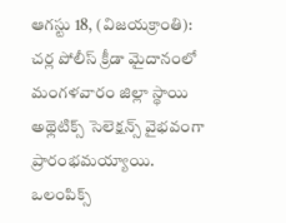ఆగస్టు 18, (విజయక్రాంతి): చర్ల పోలీస్ క్రీడా మైదానంలో మంగళవారం జిల్లా స్థాయి అథ్లెటిక్స్ సెలెక్షన్స్ వైభవంగా ప్రారంభమయ్యాయి. ఒలంపిక్స్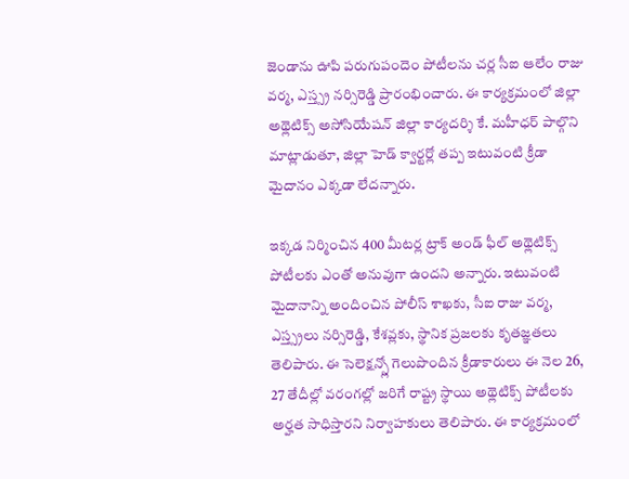జెండాను ఊపి పరుగుపందెం పోటీలను చర్ల సీఐ ఆలేం రాజు వర్మ, ఎస్త్స్ర నర్సిరెడ్డి ప్రారంభించారు. ఈ కార్యక్రమంలో జిల్లా అథ్లెటిక్స్ అసోసియేషన్ జిల్లా కార్యదర్శి కే. మహీధర్ పాల్గొని మాట్లాడుతూ, జిల్లా హెడ్ క్వార్టర్లో తప్ప ఇటువంటి క్రీడా మైదానం ఎక్కడా లేదన్నారు.

ఇక్కడ నిర్మించిన 400 మీటర్ల ట్రాక్ అండ్ ఫీల్ అథ్లెటిక్స్ పోటీలకు ఎంతో అనువుగా ఉందని అన్నారు. ఇటువంటి మైదానాన్ని అందించిన పోలీస్ శాఖకు, సీఐ రాజు వర్మ, ఎస్త్స్రలు నర్సిరెడ్డి, కేశవ్లకు, స్థానిక ప్రజలకు కృతజ్ఞతలు తెలిపారు. ఈ సెలెక్షన్స్లో గెలుపొందిన క్రీడాకారులు ఈ నెల 26, 27 తేదీల్లో వరంగల్లో జరిగే రాష్ట్ర స్థాయి అథ్లెటిక్స్ పోటీలకు అర్హత సాధిస్తారని నిర్వాహకులు తెలిపారు. ఈ కార్యక్రమంలో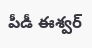పీడీ ఈశ్వర్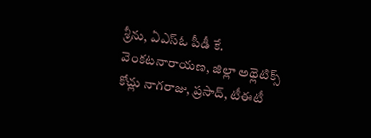శ్రీను, ఏఎస్‌ఓ పీడీ కే. వెంకటనారాయణ, జిల్లా అథ్లెటిక్స్ కోచ్లు నాగరాజు, ప్రసాద్, టీఈటీ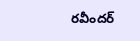రవీందర్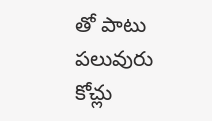తో పాటు పలువురు కోచ్లు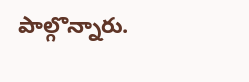పాల్గొన్నారు.